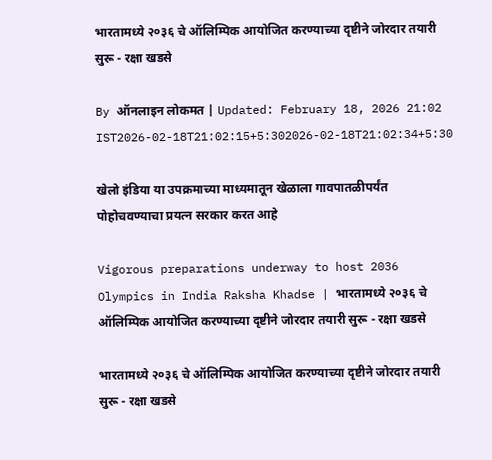भारतामध्ये २०३६ चे ऑलिम्पिक आयोजित करण्याच्या दृष्टीने जोरदार तयारी सुरू - रक्षा खडसे

By ऑनलाइन लोकमत | Updated: February 18, 2026 21:02 IST2026-02-18T21:02:15+5:302026-02-18T21:02:34+5:30

खेलो इंडिया या उपक्रमाच्या माध्यमातून खेळाला गावपातळीपर्यंत पोहोचवण्याचा प्रयत्न सरकार करत आहे

Vigorous preparations underway to host 2036 Olympics in India Raksha Khadse | भारतामध्ये २०३६ चे ऑलिम्पिक आयोजित करण्याच्या दृष्टीने जोरदार तयारी सुरू - रक्षा खडसे

भारतामध्ये २०३६ चे ऑलिम्पिक आयोजित करण्याच्या दृष्टीने जोरदार तयारी सुरू - रक्षा खडसे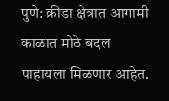पुणे: क्रीडा क्षेत्रात आगामी काळात मोठे बदल पाहायला मिळणार आहेत.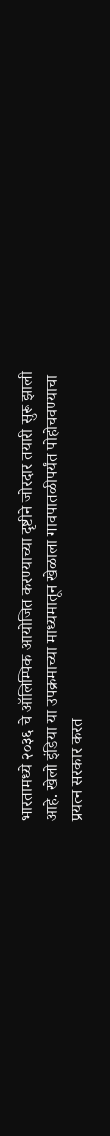भारतामध्ये २०३६ चे ऑलिम्पिक आयोजित करण्याच्या दृष्टीने जोरदार तयारी सुरू झाली आहे. खेलो इंडिया या उपक्रमाच्या माध्यमातून खेळाला गावपातळीपर्यंत पोहोचवण्याचा प्रयत्न सरकार करत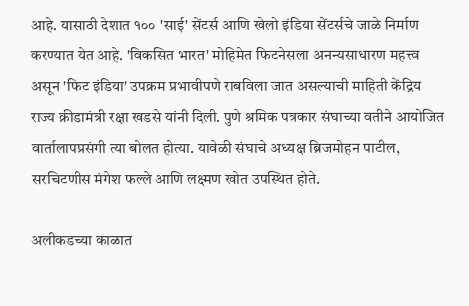आहे. यासाठी देशात १०० 'साई' सेंटर्स आणि खेलो इंडिया सेंटर्सचे जाळे निर्माण करण्यात येत आहे. 'विकसित भारत' मोहिमेत फिटनेसला अनन्यसाधारण महत्त्व असून 'फिट इंडिया' उपक्रम प्रभावीपणे राबविला जात असल्याची माहिती केंद्रिय राज्य क्रीडामंत्री रक्षा खडसे यांनी दिली. पुणे श्रमिक पत्रकार संघाच्या वतीने आयोजित वार्तालापप्रसंगी त्या बोलत होत्या. यावेळी संघाचे अध्यक्ष ब्रिजमोहन पाटील, सरचिटणीस मंगेश फल्ले आणि लक्ष्मण खोत उपस्थित होते.

अलीकडच्या काळात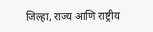जिल्हा, राज्य आणि राष्ट्रीय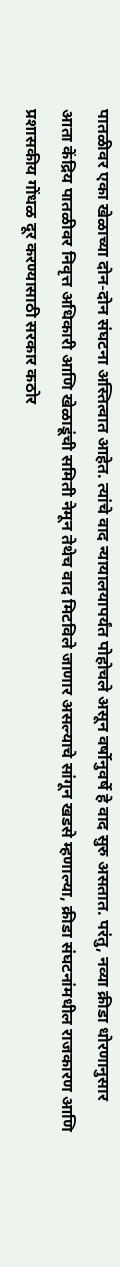पातळीवर एका खेळाच्या दोन-दोन संघटना अस्तित्वात आहेत. त्यांचे वाद न्यायालयापर्यंत पोहोचले असून वर्षोनुवर्षे हे वाद सुरु असतात. परंतु, नव्या क्रीडा धोरणानुसार आता केंद्रिय पातळीवर निवृत्त अधिकारी आणि खेळाडूंची समिती नेमून तेथेच वाद मिटविले जाणार असल्याचे सांगून खडसे म्हणाल्या, क्रीडा संघटनांमधील राजकारण आणि प्रशासकीय गोंधळ दूर करण्यासाठी सरकार कठोर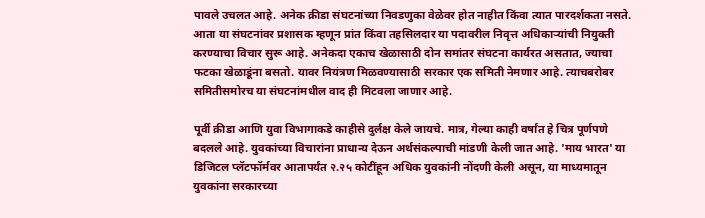पावले उचलत आहे. अनेक क्रीडा संघटनांच्या निवडणुका वेळेवर होत नाहीत किंवा त्यात पारदर्शकता नसते. आता या संघटनांवर प्रशासक म्हणून प्रांत किंवा तहसिलदार या पदावरील निवृत्त अधिकाऱ्यांची नियुक्ती करण्याचा विचार सुरू आहे. अनेकदा एकाच खेळासाठी दोन समांतर संघटना कार्यरत असतात, ज्याचा फटका खेळाडूंना बसतो. यावर नियंत्रण मिळवण्यासाठी सरकार एक समिती नेमणार आहे. त्याचबरोबर समितीसमोरच या संघटनांमधील वाद ही मिटवला जाणार आहे.

पूर्वी क्रीडा आणि युवा विभागाकडे काहीसे दुर्लक्ष केले जायचे. मात्र, गेल्या काही वर्षांत हे चित्र पूर्णपणे बदलले आहे. युवकांच्या विचारांना प्राधान्य देऊन अर्थसंकल्पाची मांडणी केली जात आहे. 'माय भारत' या डिजिटल प्लॅटफॉर्मवर आतापर्यंत २.२५ कोटींहून अधिक युवकांनी नोंदणी केली असून, या माध्यमातून युवकांना सरकारच्या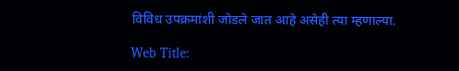विविध उपक्रमांशी जोडले जात आहे असेही त्या म्हणाल्या.

Web Title: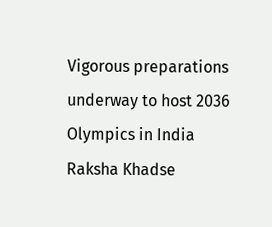Vigorous preparations underway to host 2036 Olympics in India Raksha Khadse